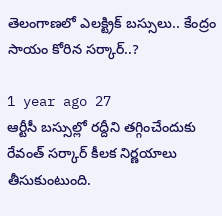తెలంగాణలో ఎలక్ట్రిక్ బస్సులు.. కేంద్రం సాయం కోరిన సర్కార్..?

1 year ago 27
ఆర్టీసీ బస్సుల్లో రద్దీని తగ్గించేందుకు రేవంత్ సర్కార్ కీలక నిర్ణయాలు తీసుకుంటుంది.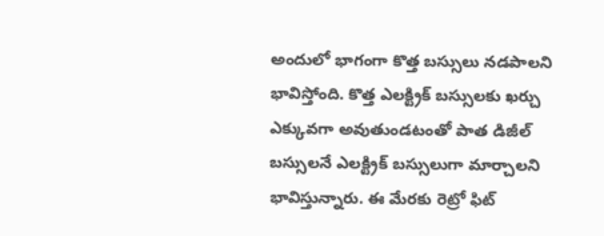అందులో భాగంగా కొత్త బస్సులు నడపాలని భావిస్తోంది. కొత్త ఎలక్ట్రిక్ బస్సులకు ఖర్చు ఎక్కువగా అవుతుండటంతో పాత డిజీల్ బస్సులనే ఎలక్ట్రిక్ బస్సులుగా మార్చాలని భావిస్తున్నారు. ఈ మేరకు రెట్రో ఫిట్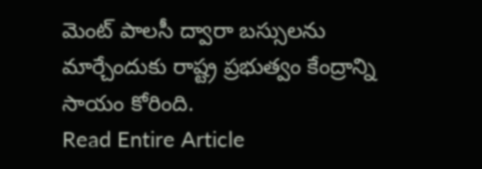మెంట్ పాలసీ ద్వారా బస్సులను మార్చేందుకు రాష్ట్ర ప్రభుత్వం కేంద్రాన్ని సాయం కోరింది.
Read Entire Article